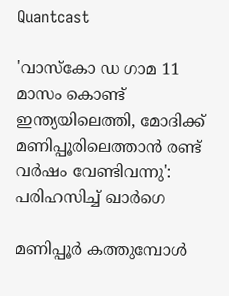Quantcast

'വാസ്കോ ഡ ഗാമ 11 മാസം കൊണ്ട് ഇന്ത്യയിലെത്തി, മോദിക്ക് മണിപ്പൂരിലെത്താൻ രണ്ട് വർഷം വേണ്ടിവന്നു': പരിഹസിച്ച് ഖാർഗെ

മണിപ്പൂർ കത്തുമ്പോൾ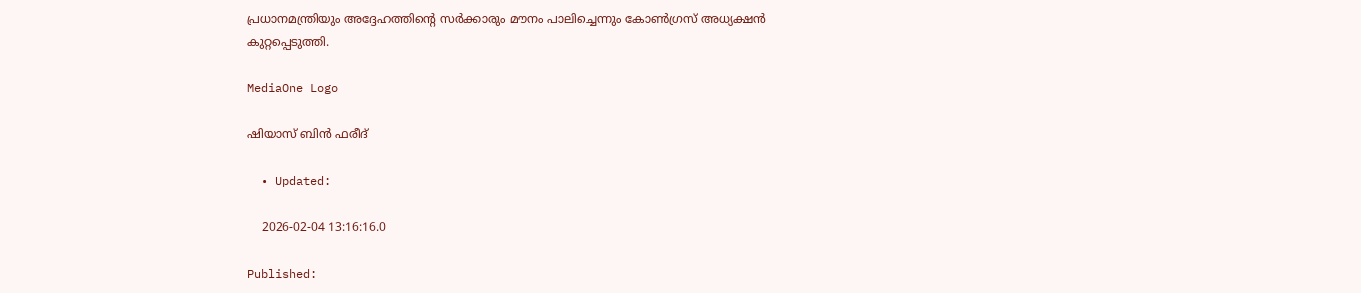പ്രധാനമന്ത്രിയും അദ്ദേഹത്തിന്റെ സർക്കാരും മൗനം പാലിച്ചെന്നും കോൺഗ്രസ് അധ്യക്ഷൻ കുറ്റപ്പെടുത്തി.

MediaOne Logo

ഷിയാസ് ബിന്‍ ഫരീദ്

  • Updated:

    2026-02-04 13:16:16.0

Published: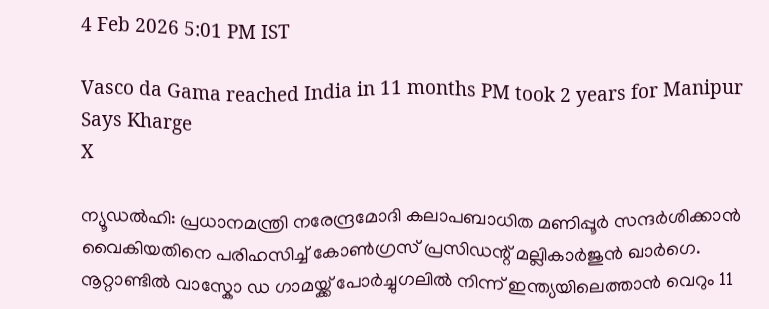4 Feb 2026 5:01 PM IST

Vasco da Gama reached India in 11 months PM took 2 years for Manipur Says Kharge
X

ന്യൂഡൽഹി: പ്രധാനമന്ത്രി നരേന്ദ്രമോദി കലാപബാധിത മണിപ്പൂർ സന്ദർശിക്കാൻ വൈകിയതിനെ പരിഹസിച്ച് കോൺഗ്രസ് പ്രസിഡന്റ് മല്ലികാർജുൻ ഖാർഗെ. നൂറ്റാണ്ടിൽ വാസ്കോ ഡ ഗാമയ്ക്ക് പോർച്ചുഗലിൽ നിന്ന് ഇന്ത്യയിലെത്താൻ വെറും 11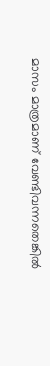മാസം മാത്രമാണ് വേണ്ടിവന്നതെങ്കിൽ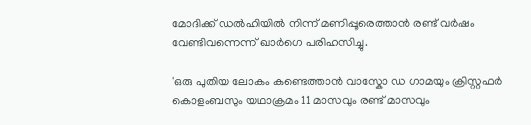മോദിക്ക് ഡൽഹിയിൽ നിന്ന് മണിപ്പൂരെത്താൻ രണ്ട് വർഷം വേണ്ടിവന്നെന്ന് ഖാർഗെ പരിഹസിച്ചു.

'ഒരു പുതിയ ലോകം കണ്ടെത്താൻ വാസ്കോ ഡ ഗാമയും ക്രിസ്റ്റഫർ കൊളംബസും യഥാക്രമം 11 മാസവും രണ്ട് മാസവും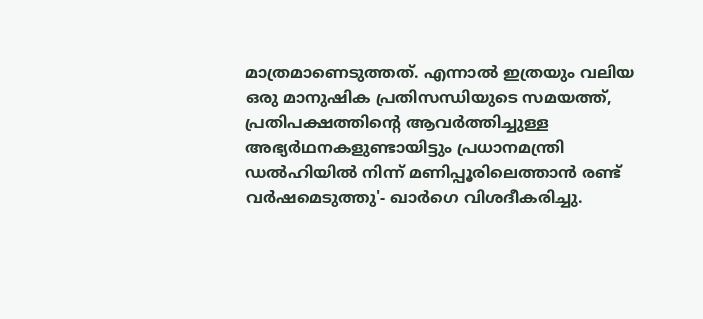മാത്രമാണെടുത്തത്. എന്നാൽ ഇത്രയും വലിയ ഒരു മാനുഷിക പ്രതിസന്ധിയുടെ സമയത്ത്, പ്രതിപക്ഷത്തിന്റെ ആവർത്തിച്ചുള്ള അഭ്യർഥനകളുണ്ടായിട്ടും പ്രധാനമന്ത്രി ഡൽഹിയിൽ നിന്ന് മണിപ്പൂരിലെത്താൻ രണ്ട് വർഷമെടുത്തു'- ഖാർഗെ വിശദീകരിച്ചു.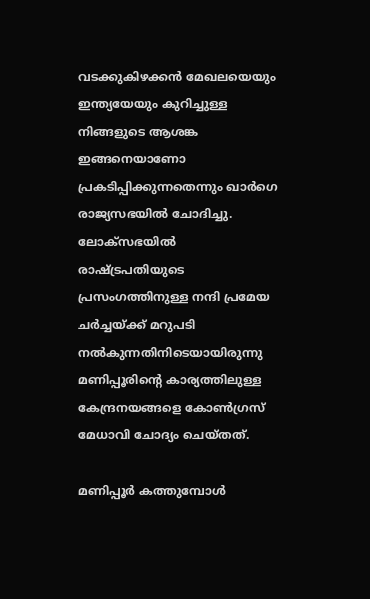വടക്കുകിഴക്കൻ മേഖലയെയും ഇന്ത്യയേയും കുറിച്ചുള്ള നിങ്ങളുടെ ആശങ്ക ഇങ്ങനെയാണോ പ്രകടിപ്പിക്കുന്നതെന്നും ഖാർഗെ രാജ്യസഭയിൽ ചോദിച്ചു. ലോക്സഭയിൽ രാഷ്ട്രപതിയുടെ പ്രസംഗത്തിനുള്ള നന്ദി പ്രമേയ ചർച്ചയ്ക്ക് മറുപടി നൽകുന്നതിനിടെയായിരുന്നു മണിപ്പൂരിന്റെ കാര്യത്തിലുള്ള കേന്ദ്രനയങ്ങളെ കോൺഗ്രസ് മേധാവി ചോദ്യം ചെയ്തത്.

മണിപ്പൂർ കത്തുമ്പോൾ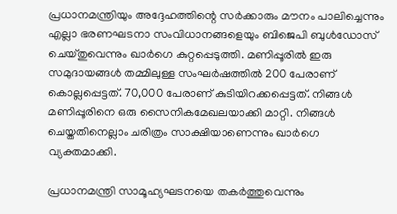പ്രധാനമന്ത്രിയും അദ്ദേഹത്തിന്റെ സർക്കാരും മൗനം പാലിച്ചെന്നും എല്ലാ ഭരണഘടനാ സംവിധാനങ്ങളെയും ബിജെപി ബുൾഡോസ് ചെയ്തുവെന്നും ഖാർഗെ കുറ്റപ്പെടുത്തി. മണിപ്പൂരിൽ ഇരു സമുദായങ്ങൾ തമ്മിലുള്ള സംഘർഷത്തിൽ 200 പേരാണ് കൊല്ലപ്പെട്ടത്. 70,000 പേരാണ് കുടിയിറക്കപ്പെട്ടത്. നിങ്ങൾ മണിപ്പൂരിനെ ഒരു സൈനികമേഖലയാക്കി മാറ്റി. നിങ്ങൾ ചെയ്തതിനെല്ലാം ചരിത്രം സാക്ഷിയാണെന്നും ഖാർഗെ വ്യക്തമാക്കി.

പ്രധാനമന്ത്രി സാമൂഹ്യഘടനയെ തകർത്തുവെന്നും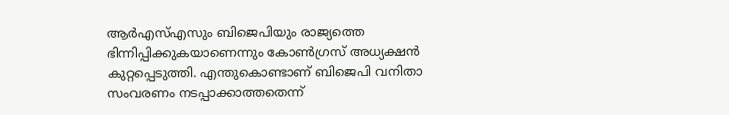ആർഎസ്എസും ബിജെപിയും രാജ്യത്തെ ഭിന്നിപ്പിക്കുകയാണെന്നും കോൺഗ്രസ് അധ്യക്ഷൻ കുറ്റപ്പെടുത്തി. എന്തുകൊണ്ടാണ് ബിജെപി വനിതാ സംവരണം നടപ്പാക്കാത്തതെന്ന്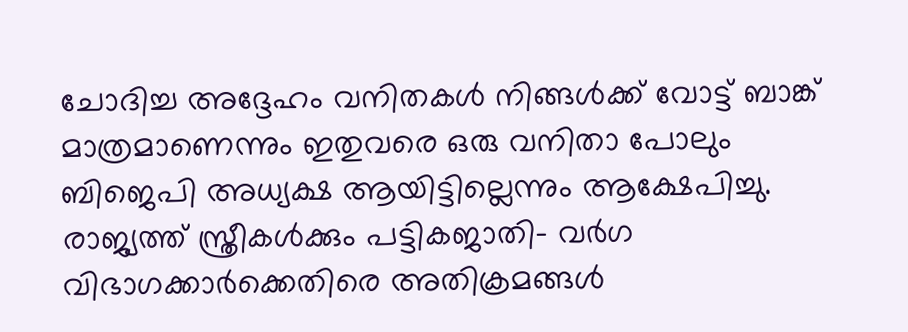ചോദിച്ച അദ്ദേഹം വനിതകൾ നിങ്ങൾക്ക് വോട്ട് ബാങ്ക് മാത്രമാണെന്നും ഇതുവരെ ഒരു വനിതാ പോലും ബിജെപി അധ്യക്ഷ ആയിട്ടില്ലെന്നും ആക്ഷേപിച്ചു. രാജ്യത്ത് സ്ത്രീകൾക്കും പട്ടികജാതി- വർഗ വിഭാഗക്കാർക്കെതിരെ അതിക്രമങ്ങൾ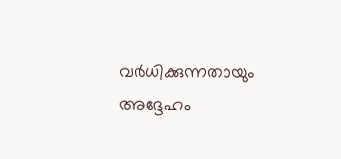വർധിക്കുന്നതായും അദ്ദേഹം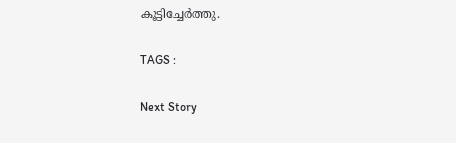കൂട്ടിച്ചേർത്തു.

TAGS :

Next Story